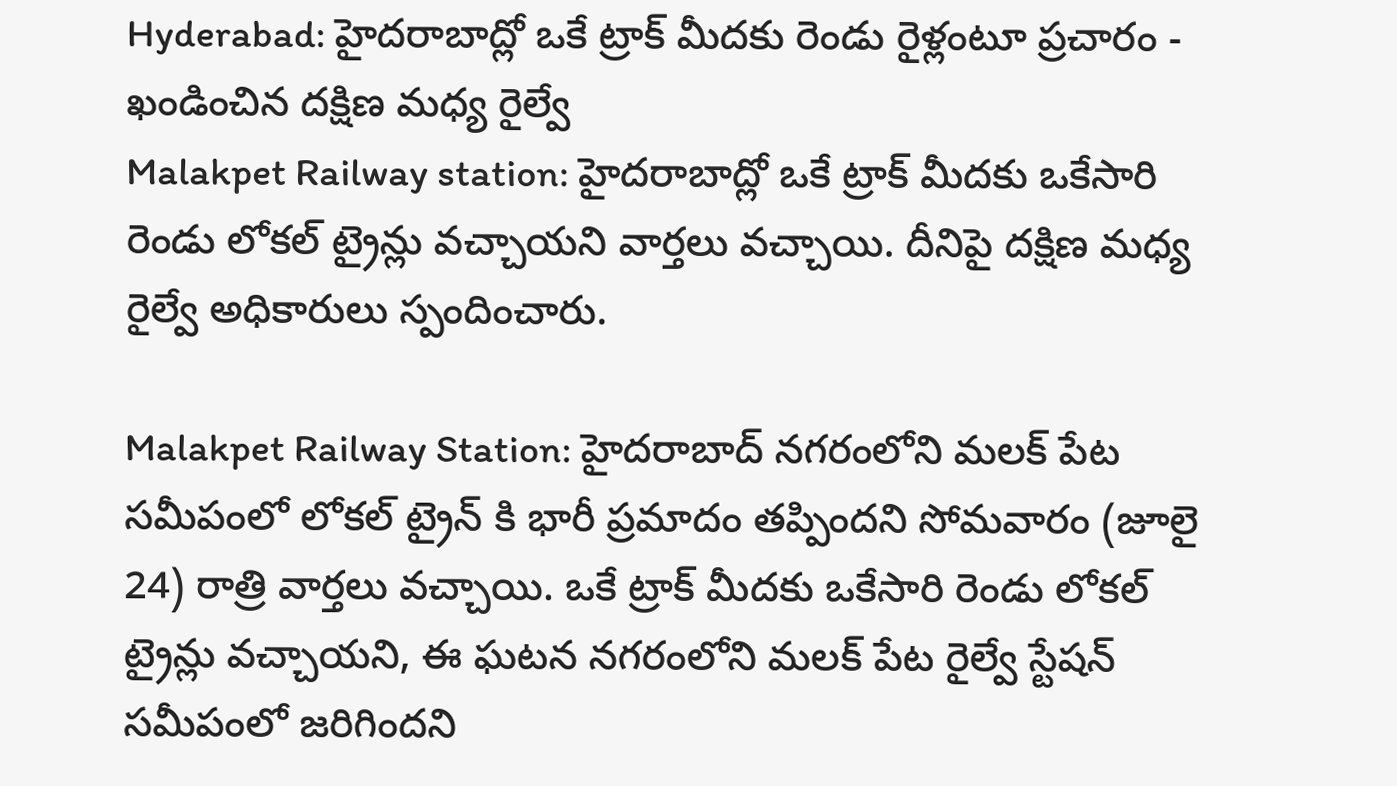Hyderabad: హైదరాబాద్లో ఒకే ట్రాక్ మీదకు రెండు రైళ్లంటూ ప్రచారం - ఖండించిన దక్షిణ మధ్య రైల్వే
Malakpet Railway station: హైదరాబాద్లో ఒకే ట్రాక్ మీదకు ఒకేసారి రెండు లోకల్ ట్రైన్లు వచ్చాయని వార్తలు వచ్చాయి. దీనిపై దక్షిణ మధ్య రైల్వే అధికారులు స్పందించారు.

Malakpet Railway Station: హైదరాబాద్ నగరంలోని మలక్ పేట సమీపంలో లోకల్ ట్రైన్ కి భారీ ప్రమాదం తప్పిందని సోమవారం (జూలై 24) రాత్రి వార్తలు వచ్చాయి. ఒకే ట్రాక్ మీదకు ఒకేసారి రెండు లోకల్ ట్రైన్లు వచ్చాయని, ఈ ఘటన నగరంలోని మలక్ పేట రైల్వే స్టేషన్ సమీపంలో జరిగిందని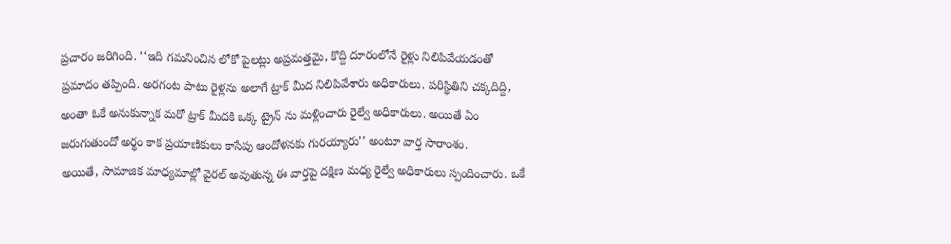ప్రచారం జరిగింది. ‘‘ఇది గమనించిన లోకో పైలట్లు అప్రమత్తమై, కొద్ది దూరంలోనే రైళ్లు నిలిపివేయడంతో ప్రమాదం తప్పింది. అరగంట పాటు రైళ్లను అలాగే ట్రాక్ మీద నిలిపివేశారు అధికారులు. పరిస్థితిని చక్కదిద్ది, అంతా ఓకే అనుకున్నాక మరో ట్రాక్ మీదకి ఒక్క ట్రైన్ ను మళ్లించారు రైల్వే అధికారులు. అయితే ఏం జరుగుతుందో అర్థం కాక ప్రయాణికులు కాసేపు ఆందోళనకు గురయ్యారు’’ అంటూ వార్త సారాంశం.
అయితే, సామాజిక మాధ్యమాల్లో వైరల్ అవుతున్న ఈ వార్తపై దక్షిణ మధ్య రైల్వే అధికారులు స్పందించారు. ఒకే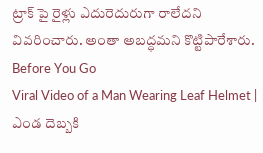ట్రాక్ పై రైళ్లు ఎదురెదురుగా రాలేదని వివరించారు. అంతా అబద్ధమని కొట్టిపారేశారు.
Before You Go
Viral Video of a Man Wearing Leaf Helmet | ఎండ దెబ్బకి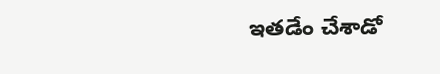ఇతడేం చేశాడో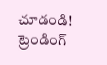చూడండి!
ట్రెండింగ్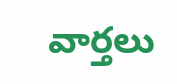వార్తలు